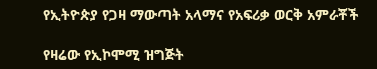የኢትዮጵያ የጋዛ ማውጣት አላማና የአፍሪቃ ወርቅ አምራቾች

የዛሬው የኢኮሞሚ ዝግጅት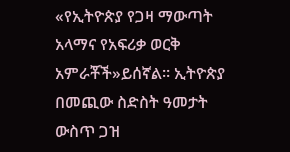«የኢትዮጵያ የጋዛ ማውጣት አላማና የአፍሪቃ ወርቅ አምራቾች»ይሰኛል። ኢትዮጵያ በመጪው ስድስት ዓመታት ውስጥ ጋዝ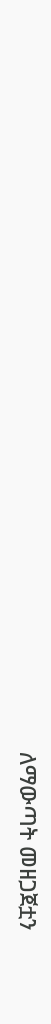ለማውጣት መዘጋጀቷን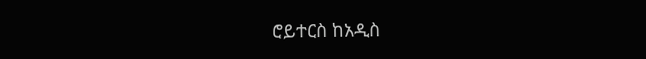ሮይተርስ ከአዲስ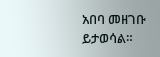አበባ መዘገቡ ይታወሳል።